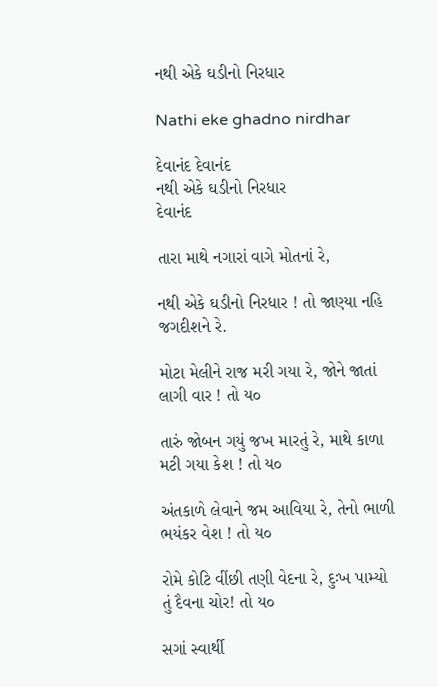નથી એકે ઘડીનો નિરધાર

Nathi eke ghadno nirdhar

દેવાનંદ દેવાનંદ
નથી એકે ઘડીનો નિરધાર
દેવાનંદ

તારા માથે નગારાં વાગે મોતનાં રે,

નથી એકે ઘડીનો નિરધાર ! તો જાણ્યા નહિ જગદીશને રે.

મોટા મેલીને રાજ મરી ગયા રે, જોને જાતાં લાગી વાર ! તો ય૦

તારું જોબન ગયું જખ મારતું રે, માથે કાળા મટી ગયા કેશ ! તો ય૦

અંતકાળે લેવાને જમ આવિયા રે, તેનો ભાળી ભયંકર વેશ ! તો ય૦

રોમે કોટિ વીંછી તણી વેદના રે, દુઃખ પામ્યો તું દૈવના ચોર! તો ય૦

સગાં સ્વાર્થી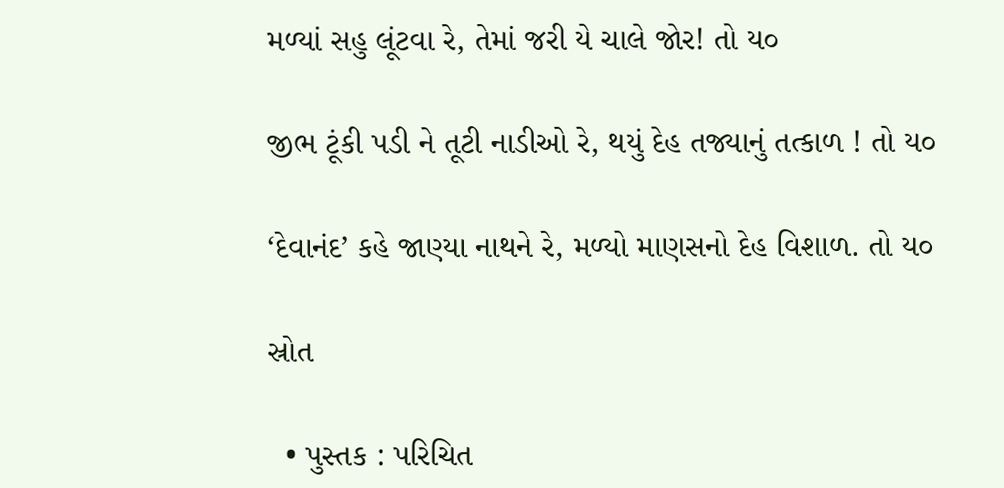મળ્યાં સહુ લૂંટવા રે, તેમાં જરી યે ચાલે જોર! તો ય૦

જીભ ટૂંકી પડી ને તૂટી નાડીઓ રે, થયું દેહ તજ્યાનું તત્કાળ ! તો ય૦

‘દેવાનંદ’ કહે જાણ્યા નાથને રે, મળ્યો માણસનો દેહ વિશાળ. તો ય૦

સ્રોત

  • પુસ્તક : પરિચિત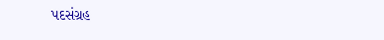પદસંગ્રહ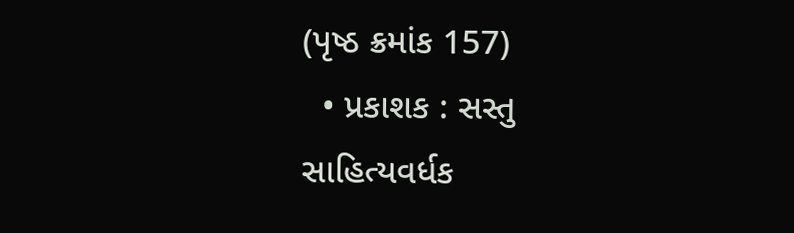(પૃષ્ઠ ક્રમાંક 157)
  • પ્રકાશક : સસ્તુ સાહિત્યવર્ધક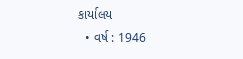કાર્યાલય
  • વર્ષ : 1946